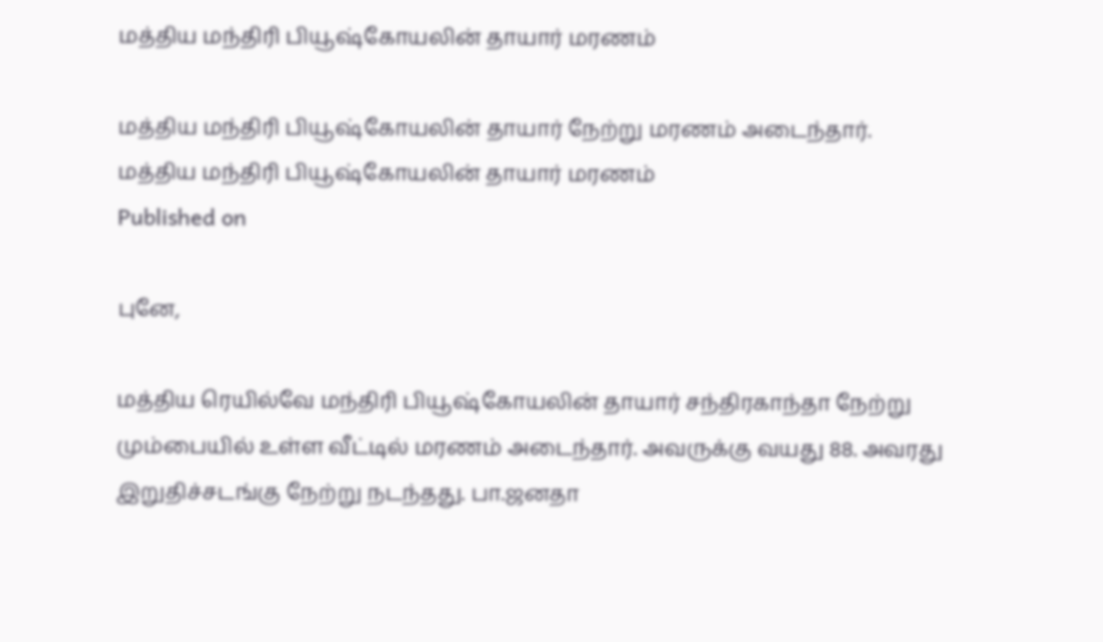மத்திய மந்திரி பியூஷ்கோயலின் தாயார் மரணம்

மத்திய மந்திரி பியூஷ்கோயலின் தாயார் நேற்று மரணம் அடைந்தார்.
மத்திய மந்திரி பியூஷ்கோயலின் தாயார் மரணம்
Published on

புனே,

மத்திய ரெயில்வே மந்திரி பியூஷ்கோயலின் தாயார் சந்திரகாந்தா நேற்று மும்பையில் உள்ள வீட்டில் மரணம் அடைந்தார். அவருக்கு வயது 88. அவரது இறுதிச்சடங்கு நேற்று நடந்தது. பா.ஜனதா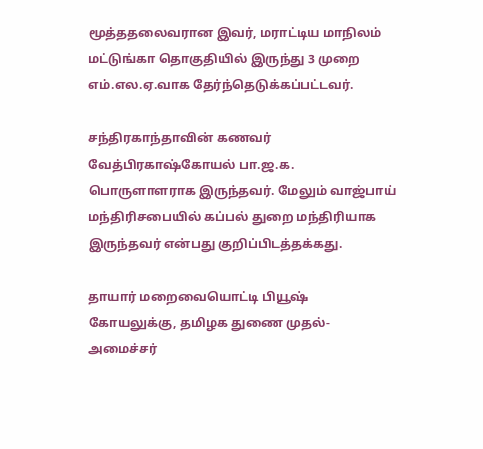மூத்ததலைவரான இவர், மராட்டிய மாநிலம் மட்டுங்கா தொகுதியில் இருந்து 3 முறை எம்.எல.ஏ.வாக தேர்ந்தெடுக்கப்பட்டவர்.

சந்திரகாந்தாவின் கணவர் வேத்பிரகாஷ்கோயல் பா.ஜ.க. பொருளாளராக இருந்தவர். மேலும் வாஜ்பாய் மந்திரிசபையில் கப்பல் துறை மந்திரியாக இருந்தவர் என்பது குறிப்பிடத்தக்கது.

தாயார் மறைவையொட்டி பியூஷ் கோயலுக்கு, தமிழக துணை முதல்-அமைச்சர்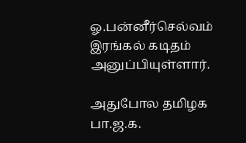ஓ.பன்னீர்செல்வம் இரங்கல் கடிதம் அனுப்பியுள்ளார்.

அதுபோல தமிழக பா.ஜ.க.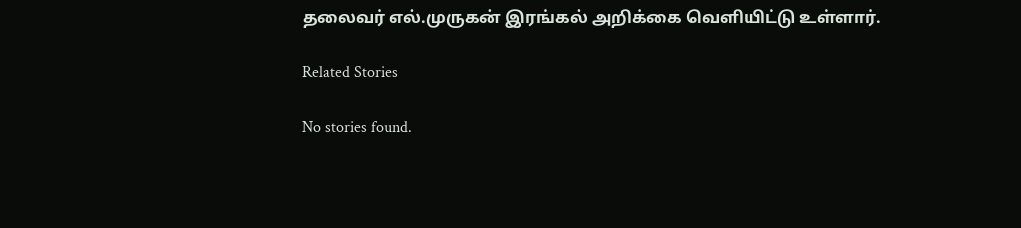தலைவர் எல்.முருகன் இரங்கல் அறிக்கை வெளியிட்டு உள்ளார்.

Related Stories

No stories found.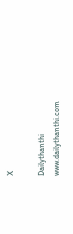X

Dailythanthi
www.dailythanthi.com